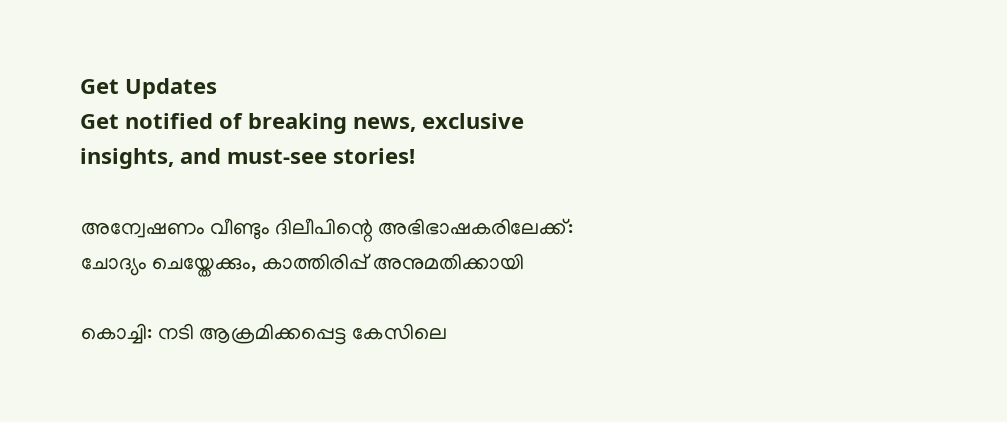Get Updates
Get notified of breaking news, exclusive insights, and must-see stories!

അന്വേഷണം വീണ്ടും ദിലീപിന്റെ അഭിഭാഷകരിലേക്ക്: ചോദ്യം ചെയ്തേക്കും, കാത്തിരിപ്പ് അനുമതിക്കായി

കൊച്ചി: നടി ആക്രമിക്കപ്പെട്ട കേസിലെ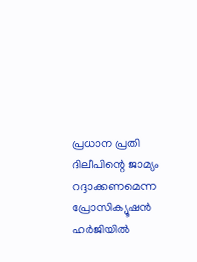പ്രധാന പ്രതി ദിലീപിന്റെ ജാമ്യം റദ്ദാക്കണമെന്ന പ്രോസിക്യൂഷന്‍ ഹർജിയില്‍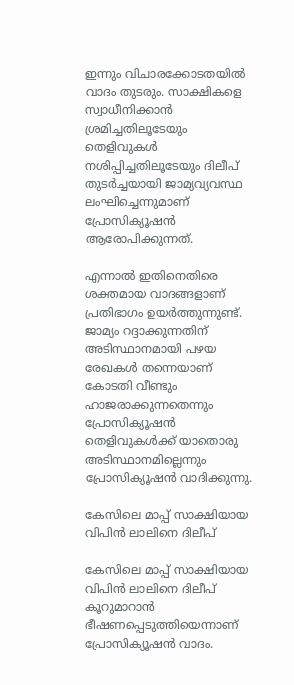ഇന്നും വിചാരക്കോടതയില്‍ വാദം തുടരും. സാക്ഷികളെ സ്വാധീനിക്കാന്‍ ശ്രമിച്ചതിലൂടേയും തെളിവുകള്‍ നശിപ്പിച്ചതിലൂടേയും ദിലീപ് തുടർച്ചയായി ജാമ്യവ്യവസ്ഥ ലംഘിച്ചെന്നുമാണ് പ്രോസിക്യൂഷന്‍ ആരോപിക്കുന്നത്.

എന്നാല്‍ ഇതിനെതിരെ ശക്തമായ വാദങ്ങളാണ് പ്രതിഭാഗം ഉയർത്തുന്നുണ്ട്. ജാമ്യം റദ്ദാക്കുന്നതിന് അടിസ്ഥാനമായി പഴയ രേഖകള്‍ തന്നെയാണ് കോടതി വീണ്ടും ഹാജരാക്കുന്നതെന്നും പ്രോസിക്യൂഷന്‍ തെളിവുകള്‍ക്ക് യാതൊരു അടിസ്ഥാനമില്ലെന്നും പ്രോസിക്യൂഷന്‍ വാദിക്കുന്നു.

കേസിലെ മാപ്പ് സാക്ഷിയായ വിപിന്‍ ലാലിനെ ദിലീപ്

കേസിലെ മാപ്പ് സാക്ഷിയായ വിപിന്‍ ലാലിനെ ദിലീപ് കൂറുമാറാന്‍ ഭീഷണപ്പെടുത്തിയെന്നാണ് പ്രോസിക്യൂഷന്‍ വാദം.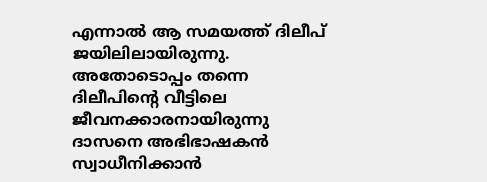എന്നാല്‍ ആ സമയത്ത് ദിലീപ് ജയിലിലായിരുന്നു. അതോടൊപ്പം തന്നെ ദിലീപിന്റെ വീട്ടിലെ ജീവനക്കാരനായിരുന്നു ദാസനെ അഭിഭാഷകന്‍ സ്വാധീനിക്കാന്‍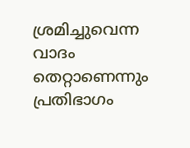ശ്രമിച്ചുവെന്ന വാദം തെറ്റാണെന്നും പ്രതിഭാഗം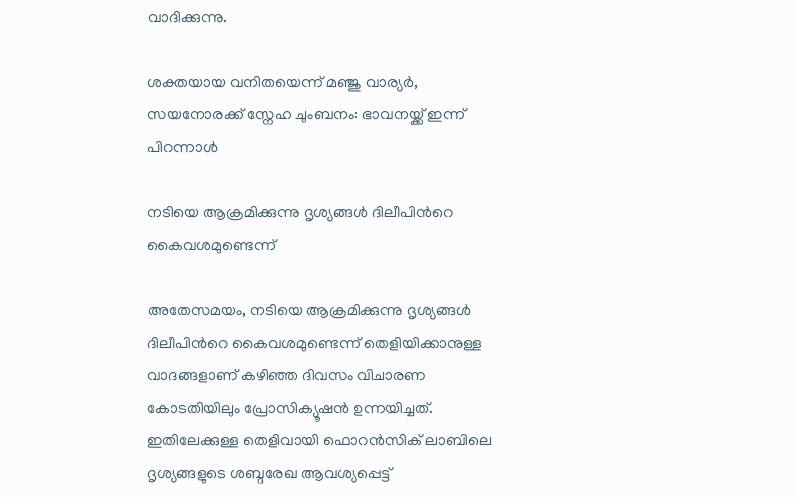വാദിക്കുന്നു.

ശക്തയായ വനിതയെന്ന് മഞ്ജു വാര്യർ, സയനോരക്ക് സ്നേഹ ചുംബനം: ഭാവനയ്ക്ക് ഇന്ന് പിറന്നാള്‍

നടിയെ ആക്രമിക്കുന്നു ദൃശ്യങ്ങൾ ദിലീപിന്‍റെ കൈവശമുണ്ടെന്ന്

അതേസമയം, നടിയെ ആക്രമിക്കുന്നു ദൃശ്യങ്ങൾ ദിലീപിന്‍റെ കൈവശമുണ്ടെന്ന് തെളിയിക്കാനുള്ള വാദങ്ങളാണ് കഴിഞ്ഞ ദിവസം വിചാരണ കോടതിയിലും പ്രോസിക്യൂഷൻ ഉന്നയിച്ചത്. ഇതിലേക്കുള്ള തെളിവായി ഫൊറൻസിക് ലാബിലെ ദൃശ്യങ്ങളുടെ ശബ്ദരേഖ ആവശ്യപ്പെട്ട്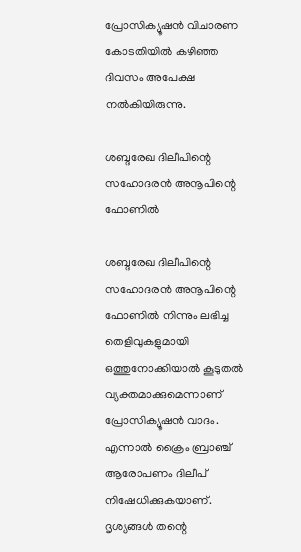പ്രോസിക്യൂഷൻ വിചാരണ കോടതിയിൽ കഴിഞ്ഞ ദിവസം അപേക്ഷ നൽകിയിരുന്നു.

ശബ്ദരേഖ ദിലീപിന്റെ സഹോദരന്‍ അനൂപിന്റെ ഫോണില്‍

ശബ്ദരേഖ ദിലീപിന്റെ സഹോദരന്‍ അനൂപിന്റെ ഫോണില്‍ നിന്നും ലഭിച്ച തെളിവുകളുമായി ഒത്തുനോക്കിയാല്‍ കൂടുതല്‍ വ്യക്തമാക്കുമെന്നാണ് പ്രോസിക്യൂഷന്‍ വാദം. എന്നാല്‍ ക്രൈം ബ്രാഞ്ച് ആരോപണം ദിലീപ് നിഷേധിക്കുകയാണ്. ദൃശ്യങ്ങള്‍ തന്റെ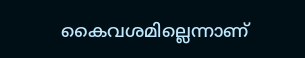കൈവശമില്ലെന്നാണ്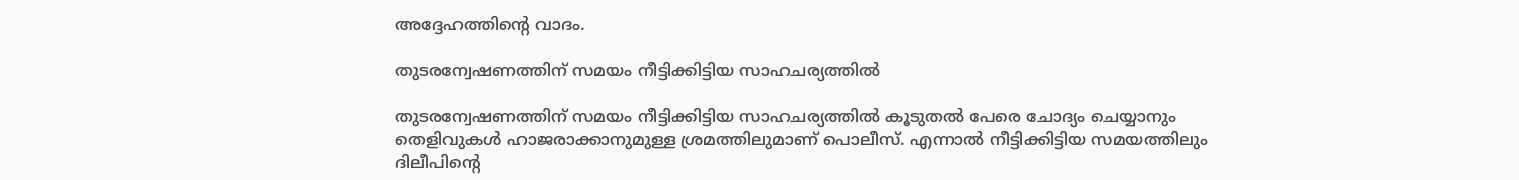അദ്ദേഹത്തിന്റെ വാദം.

തുടരന്വേഷണത്തിന് സമയം നീട്ടിക്കിട്ടിയ സാഹചര്യത്തില്‍

തുടരന്വേഷണത്തിന് സമയം നീട്ടിക്കിട്ടിയ സാഹചര്യത്തില്‍ കൂടുതല്‍ പേരെ ചോദ്യം ചെയ്യാനും തെളിവുകള്‍ ഹാജരാക്കാനുമുള്ള ശ്രമത്തിലുമാണ് പൊലീസ്. എന്നാല്‍ നീട്ടിക്കിട്ടിയ സമയത്തിലും ദിലീപിന്റെ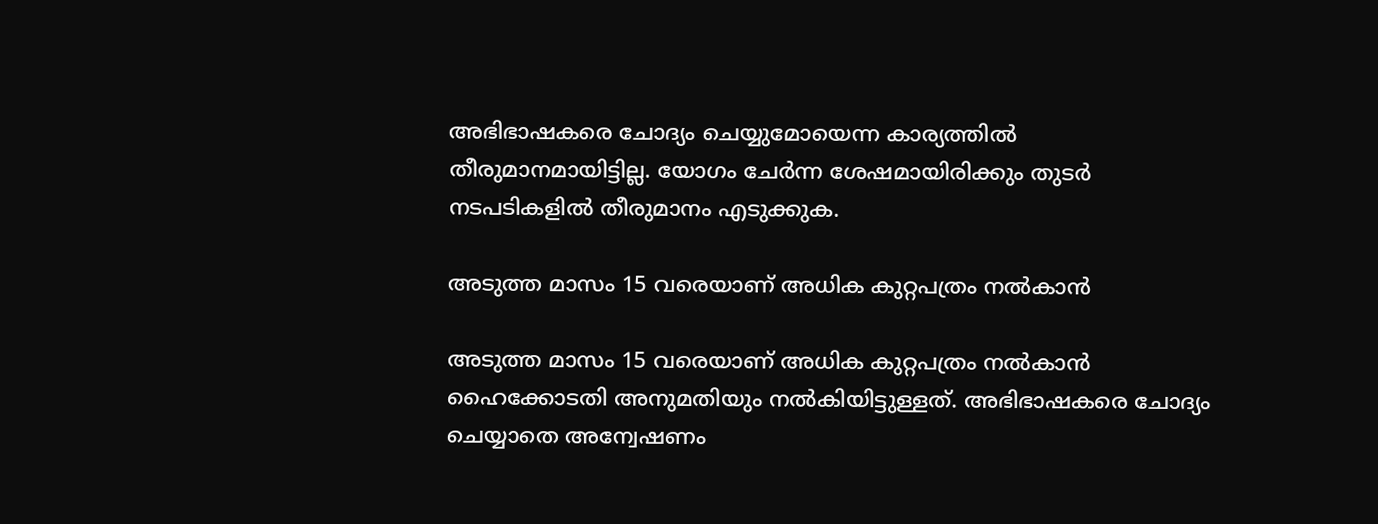അഭിഭാഷകരെ ചോദ്യം ചെയ്യുമോയെന്ന കാര്യത്തില്‍ തീരുമാനമായിട്ടില്ല. യോഗം ചേർന്ന ശേഷമായിരിക്കും തുടർ നടപടികളില്‍ തീരുമാനം എടുക്കുക.

അടുത്ത മാസം 15 വരെയാണ് അധിക കുറ്റപത്രം നൽകാൻ

അടുത്ത മാസം 15 വരെയാണ് അധിക കുറ്റപത്രം നൽകാൻ ഹൈക്കോടതി അനുമതിയും നൽകിയിട്ടുള്ളത്. അഭിഭാഷകരെ ചോദ്യം ചെയ്യാതെ അന്വേഷണം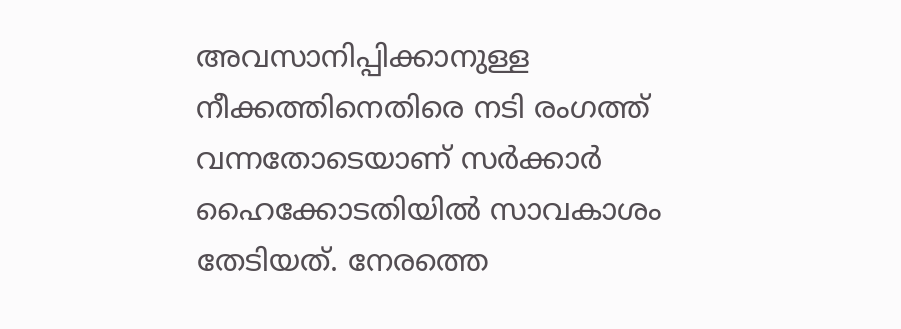അവസാനിപ്പിക്കാനുള്ള നീക്കത്തിനെതിരെ നടി രംഗത്ത് വന്നതോടെയാണ് സർക്കാർ ഹൈക്കോടതിയിൽ സാവകാശം തേടിയത്. നേരത്തെ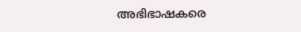അഭിഭാഷകരെ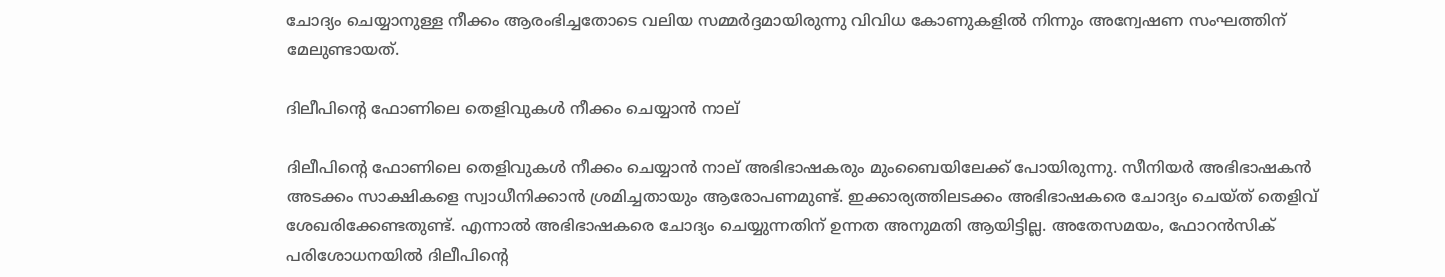ചോദ്യം ചെയ്യാനുള്ള നീക്കം ആരംഭിച്ചതോടെ വലിയ സമ്മർദ്ദമായിരുന്നു വിവിധ കോണുകളില്‍ നിന്നും അന്വേഷണ സംഘത്തിന് മേലുണ്ടായത്.

ദിലീപിന്റെ ഫോണിലെ തെളിവുകള്‍ നീക്കം ചെയ്യാന്‍ നാല്

ദിലീപിന്റെ ഫോണിലെ തെളിവുകള്‍ നീക്കം ചെയ്യാന്‍ നാല് അഭിഭാഷകരും മുംബൈയിലേക്ക് പോയിരുന്നു. സീനിയർ അഭിഭാഷകന്‍ അടക്കം സാക്ഷികളെ സ്വാധീനിക്കാന്‍ ശ്രമിച്ചതായും ആരോപണമുണ്ട്. ഇക്കാര്യത്തിലടക്കം അഭിഭാഷകരെ ചോദ്യം ചെയ്ത് തെളിവ് ശേഖരിക്കേണ്ടതുണ്ട്. എന്നാൽ അഭിഭാഷകരെ ചോദ്യം ചെയ്യുന്നതിന് ഉന്നത അനുമതി ആയിട്ടില്ല. അതേസമയം, ഫോറൻസിക് പരിശോധനയിൽ ദിലീപിന്‍റെ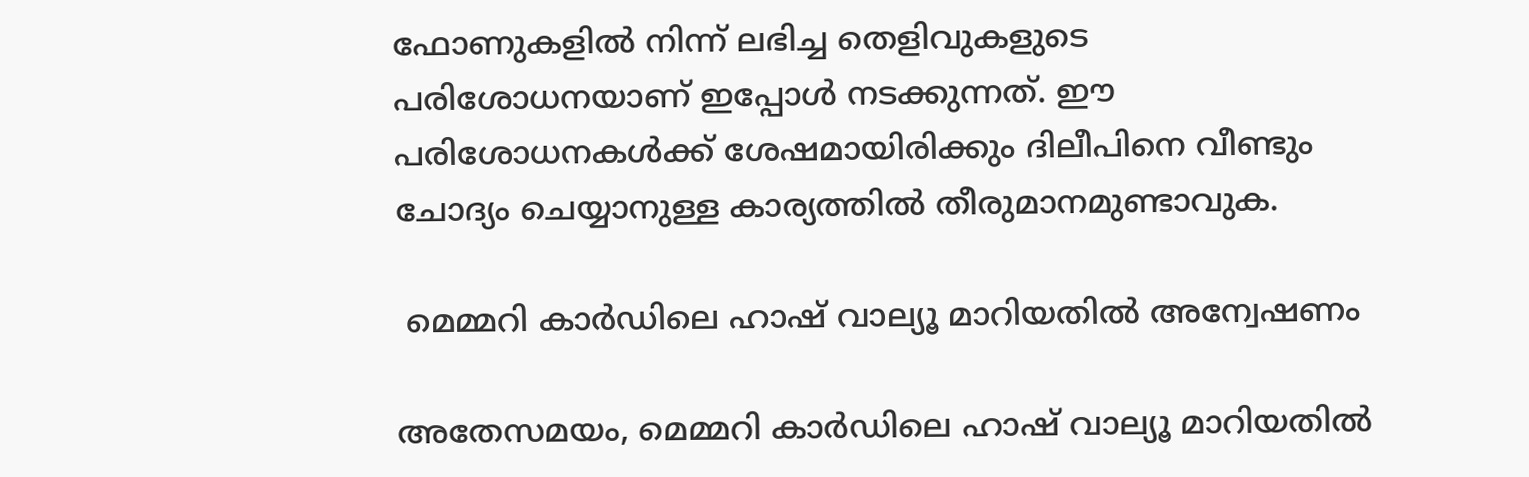ഫോണുകളിൽ നിന്ന് ലഭിച്ച തെളിവുകളുടെ പരിശോധനയാണ് ഇപ്പോൾ നടക്കുന്നത്. ഈ പരിശോധനകള്‍ക്ക് ശേഷമായിരിക്കും ദിലീപിനെ വീണ്ടും ചോദ്യം ചെയ്യാനുള്ള കാര്യത്തില്‍ തീരുമാനമുണ്ടാവുക.

 മെമ്മറി കാർഡിലെ ഹാഷ് വാല്യൂ മാറിയതില്‍ അന്വേഷണം

അതേസമയം, മെമ്മറി കാർഡിലെ ഹാഷ് വാല്യൂ മാറിയതില്‍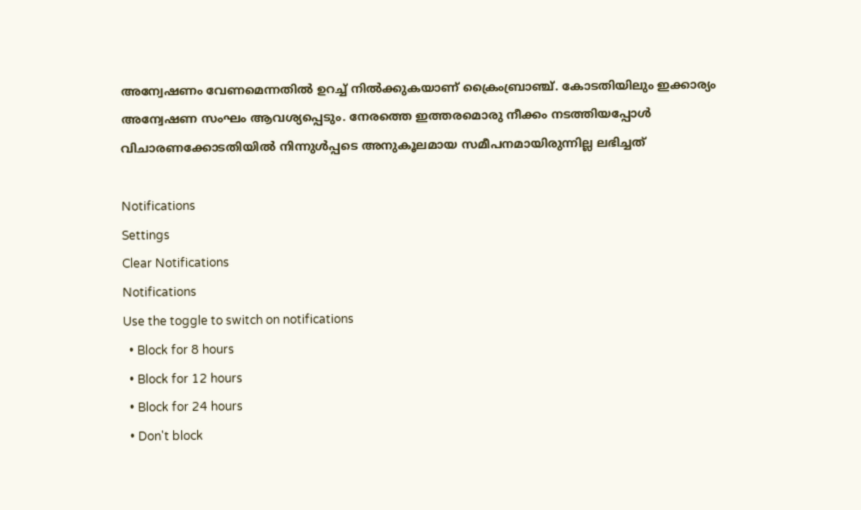അന്വേഷണം വേണമെന്നതില്‍ ഉറച്ച് നില്‍ക്കുകയാണ് ക്രൈംബ്രാഞ്ച്. കോടതിയിലും ഇക്കാര്യം അന്വേഷണ സംഘം ആവശ്യപ്പെടും. നേരത്തെ ഇത്തരമൊരു നീക്കം നടത്തിയപ്പോള്‍ വിചാരണക്കോടതിയില്‍ നിന്നുള്‍പ്പടെ അനുകൂലമായ സമീപനമായിരുന്നില്ല ലഭിച്ചത്

Notifications
Settings
Clear Notifications
Notifications
Use the toggle to switch on notifications
  • Block for 8 hours
  • Block for 12 hours
  • Block for 24 hours
  • Don't block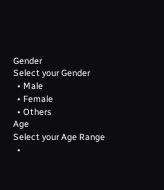Gender
Select your Gender
  • Male
  • Female
  • Others
Age
Select your Age Range
  •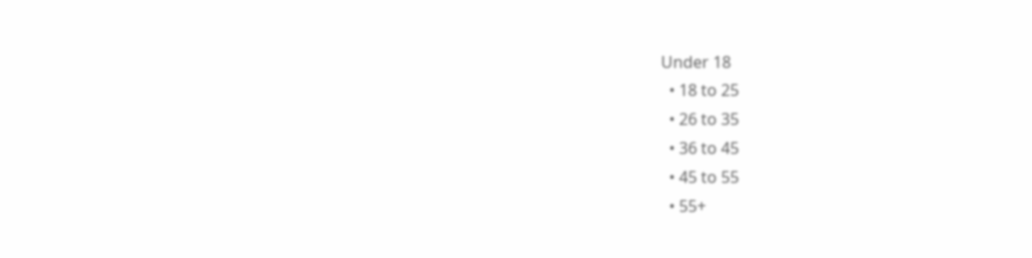Under 18
  • 18 to 25
  • 26 to 35
  • 36 to 45
  • 45 to 55
  • 55+